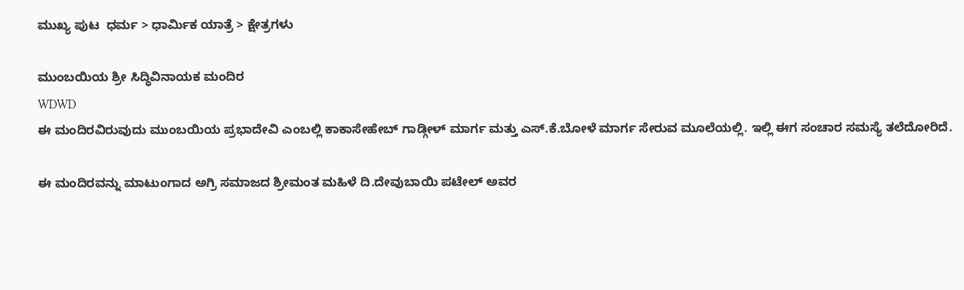ಮುಖ್ಯ ಪುಟ  ಧರ್ಮ > ಧಾರ್ಮಿಕ ಯಾತ್ರೆ > ಕ್ಷೇತ್ರಗಳು

ಮುಂಬಯಿಯ ಶ್ರೀ ಸಿದ್ಧಿವಿನಾಯಕ ಮಂದಿರ
WDWD
ಈ ಮಂದಿರವಿರುವುದು ಮುಂಬಯಿಯ ಪ್ರಭಾದೇವಿ ಎಂಬಲ್ಲಿ ಕಾಕಾಸೇಹೇಬ್ ಗಾಡ್ಗೀಳ್ ಮಾರ್ಗ ಮತ್ತು ಎಸ್.ಕೆ.ಬೋಳೆ ಮಾರ್ಗ ಸೇರುವ ಮೂಲೆಯಲ್ಲಿ. ಇಲ್ಲಿ ಈಗ ಸಂಚಾರ ಸಮಸ್ಯೆ ತಲೆದೋರಿದೆ.

ಈ ಮಂದಿರವನ್ನು ಮಾಟುಂಗಾದ ಅಗ್ರಿ ಸಮಾಜದ ಶ್ರೀಮಂತ ಮಹಿಳೆ ದಿ.ದೇವುಬಾಯಿ ಪಟೇಲ್ ಅವರ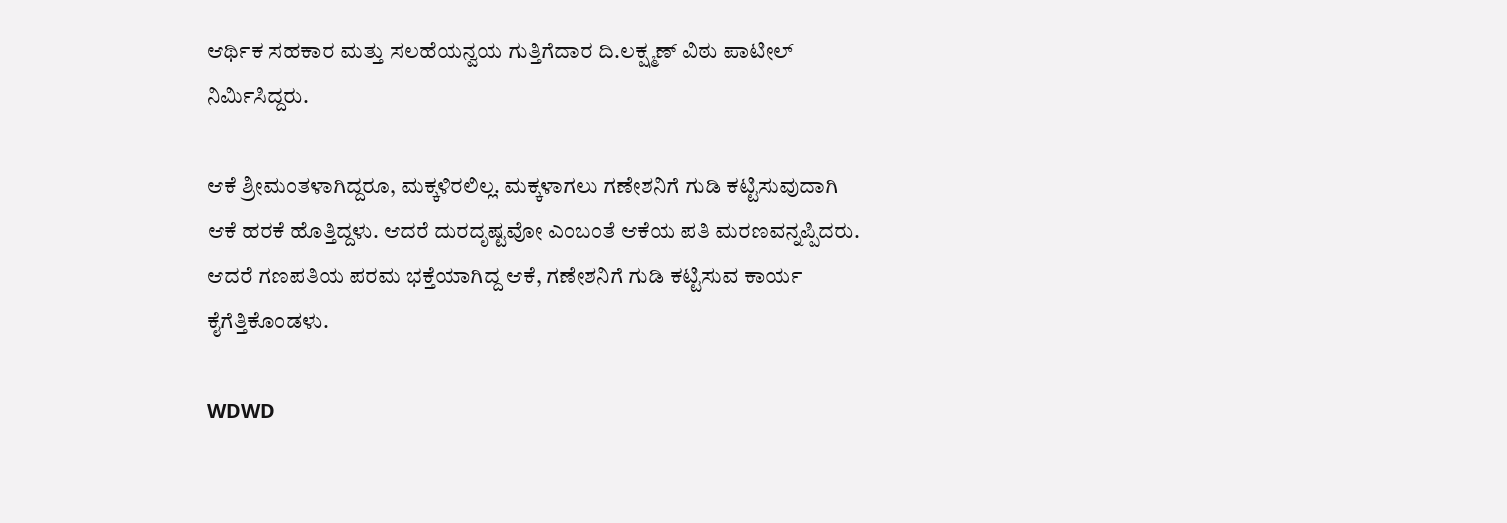ಆರ್ಥಿಕ ಸಹಕಾರ ಮತ್ತು ಸಲಹೆಯನ್ವಯ ಗುತ್ತಿಗೆದಾರ ದಿ.ಲಕ್ಷ್ಮಣ್ ವಿಠು ಪಾಟೀಲ್ ನಿರ್ಮಿಸಿದ್ದರು.

ಆಕೆ ಶ್ರೀಮಂತಳಾಗಿದ್ದರೂ, ಮಕ್ಕಳಿರಲಿಲ್ಲ. ಮಕ್ಕಳಾಗಲು ಗಣೇಶನಿಗೆ ಗುಡಿ ಕಟ್ಟಿಸುವುದಾಗಿ ಆಕೆ ಹರಕೆ ಹೊತ್ತಿದ್ದಳು. ಆದರೆ ದುರದೃಷ್ಟವೋ ಎಂಬಂತೆ ಆಕೆಯ ಪತಿ ಮರಣವನ್ನಪ್ಪಿದರು. ಆದರೆ ಗಣಪತಿಯ ಪರಮ ಭಕ್ತೆಯಾಗಿದ್ದ ಆಕೆ, ಗಣೇಶನಿಗೆ ಗುಡಿ ಕಟ್ಟಿಸುವ ಕಾರ್ಯ ಕೈಗೆತ್ತಿಕೊಂಡಳು.

WDWD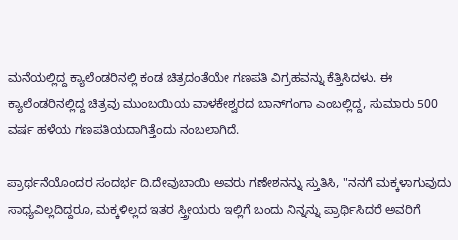ಮನೆಯಲ್ಲಿದ್ದ ಕ್ಯಾಲೆಂಡರಿನಲ್ಲಿ ಕಂಡ ಚಿತ್ರದಂತೆಯೇ ಗಣಪತಿ ವಿಗ್ರಹವನ್ನು ಕೆತ್ತಿಸಿದಳು. ಈ ಕ್ಯಾಲೆಂಡರಿನಲ್ಲಿದ್ದ ಚಿತ್ರವು ಮುಂಬಯಿಯ ವಾಳಕೇಶ್ವರದ ಬಾನ್‌ಗಂಗಾ ಎಂಬಲ್ಲಿದ್ದ, ಸುಮಾರು 500 ವರ್ಷ ಹಳೆಯ ಗಣಪತಿಯದಾಗಿತ್ತೆಂದು ನಂಬಲಾಗಿದೆ.

ಪ್ರಾರ್ಥನೆಯೊಂದರ ಸಂದರ್ಭ ದಿ.ದೇವುಬಾಯಿ ಅವರು ಗಣೇಶನನ್ನು ಸ್ತುತಿಸಿ, "ನನಗೆ ಮಕ್ಕಳಾಗುವುದು ಸಾಧ್ಯವಿಲ್ಲದಿದ್ದರೂ, ಮಕ್ಕಳಿಲ್ಲದ ಇತರ ಸ್ತ್ರೀಯರು ಇಲ್ಲಿಗೆ ಬಂದು ನಿನ್ನನ್ನು ಪ್ರಾರ್ಥಿಸಿದರೆ ಅವರಿಗೆ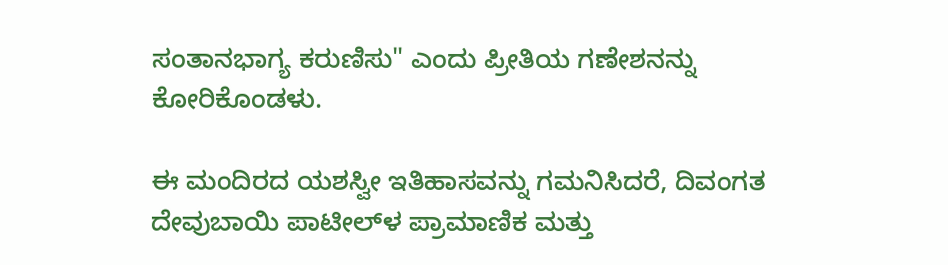ಸಂತಾನಭಾಗ್ಯ ಕರುಣಿಸು" ಎಂದು ಪ್ರೀತಿಯ ಗಣೇಶನನ್ನು ಕೋರಿಕೊಂಡಳು.

ಈ ಮಂದಿರದ ಯಶಸ್ವೀ ಇತಿಹಾಸವನ್ನು ಗಮನಿಸಿದರೆ, ದಿವಂಗತ ದೇವುಬಾಯಿ ಪಾಟೀಲ್‌ಳ ಪ್ರಾಮಾಣಿಕ ಮತ್ತು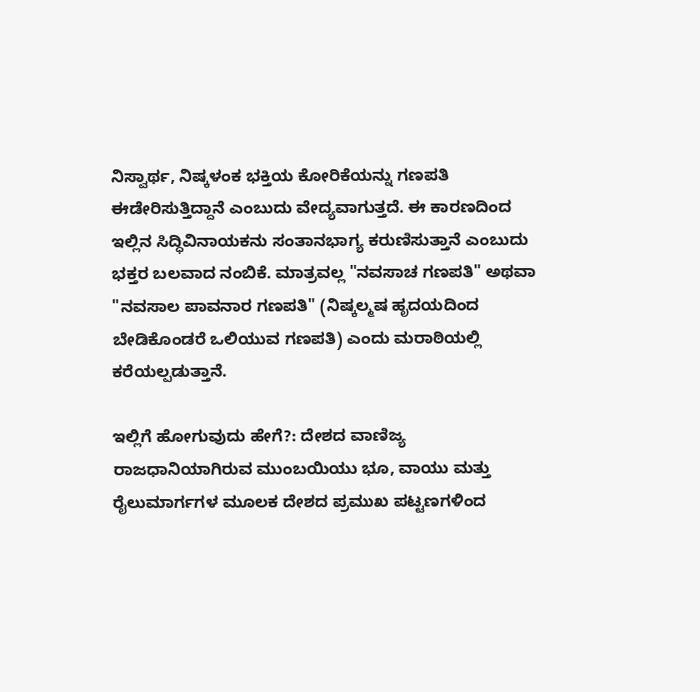ನಿಸ್ವಾರ್ಥ, ನಿಷ್ಕಳಂಕ ಭಕ್ತಿಯ ಕೋರಿಕೆಯನ್ನು ಗಣಪತಿ ಈಡೇರಿಸುತ್ತಿದ್ದಾನೆ ಎಂಬುದು ವೇದ್ಯವಾಗುತ್ತದೆ. ಈ ಕಾರಣದಿಂದ ಇಲ್ಲಿನ ಸಿದ್ಧಿವಿನಾಯಕನು ಸಂತಾನಭಾಗ್ಯ ಕರುಣಿಸುತ್ತಾನೆ ಎಂಬುದು ಭಕ್ತರ ಬಲವಾದ ನಂಬಿಕೆ. ಮಾತ್ರವಲ್ಲ "ನವಸಾಚ ಗಣಪತಿ" ಅಥವಾ "ನವಸಾಲ ಪಾವನಾರ ಗಣಪತಿ" (ನಿಷ್ಕಲ್ಮಷ ಹೃದಯದಿಂದ ಬೇಡಿಕೊಂಡರೆ ಒಲಿಯುವ ಗಣಪತಿ) ಎಂದು ಮರಾಠಿಯಲ್ಲಿ ಕರೆಯಲ್ಪಡುತ್ತಾನೆ.

ಇಲ್ಲಿಗೆ ಹೋಗುವುದು ಹೇಗೆ?: ದೇಶದ ವಾಣಿಜ್ಯ ರಾಜಧಾನಿಯಾಗಿರುವ ಮುಂಬಯಿಯು ಭೂ, ವಾಯು ಮತ್ತು ರೈಲುಮಾರ್ಗಗಳ ಮೂಲಕ ದೇಶದ ಪ್ರಮುಖ ಪಟ್ಟಣಗಳಿಂದ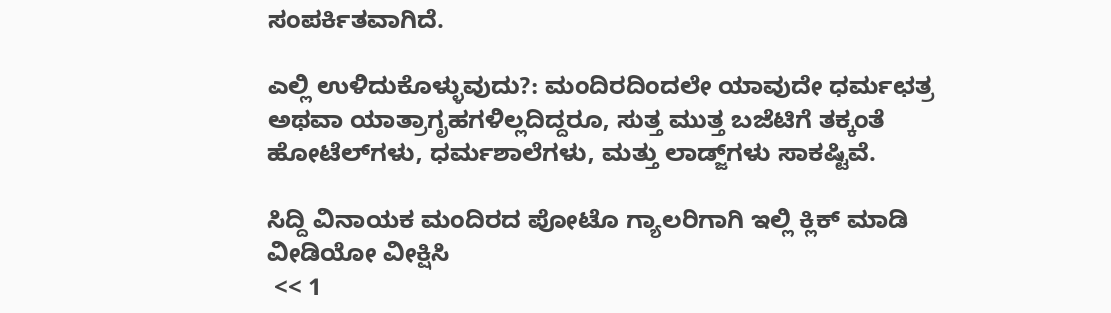ಸಂಪರ್ಕಿತವಾಗಿದೆ.

ಎಲ್ಲಿ ಉಳಿದುಕೊಳ್ಳುವುದು?: ಮಂದಿರದಿಂದಲೇ ಯಾವುದೇ ಧರ್ಮಛತ್ರ ಅಥವಾ ಯಾತ್ರಾಗೃಹಗಳಿಲ್ಲದಿದ್ದರೂ, ಸುತ್ತ ಮುತ್ತ ಬಜೆಟಿಗೆ ತಕ್ಕಂತೆ ಹೋಟೆಲ್‌ಗಳು, ಧರ್ಮಶಾಲೆಗಳು, ಮತ್ತು ಲಾಡ್ಜ್‌ಗಳು ಸಾಕಷ್ಟಿವೆ.

ಸಿದ್ದಿ ವಿನಾಯಕ ಮಂದಿರದ ಪೋಟೊ ಗ್ಯಾಲರಿಗಾಗಿ ಇಲ್ಲಿ ಕ್ಲಿಕ್ ಮಾಡಿ
ವೀಡಿಯೋ ವೀಕ್ಷಿಸಿ
 << 1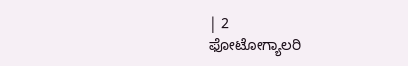| 2
ಫೋಟೋಗ್ಯಾಲರಿ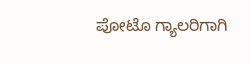ಪೋಟೊ ಗ್ಯಾಲರಿಗಾಗಿ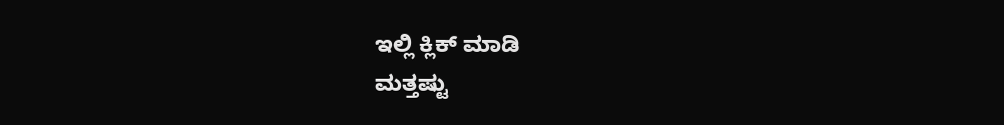ಇಲ್ಲಿ ಕ್ಲಿಕ್ ಮಾಡಿ
ಮತ್ತಷ್ಟು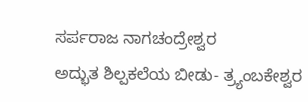ಸರ್ಪರಾಜ ನಾಗಚಂದ್ರೇಶ್ವರ
ಅದ್ಭುತ ಶಿಲ್ಪಕಲೆಯ ಬೀಡು- ತ್ರ್ಯಂಬಕೇಶ್ವರ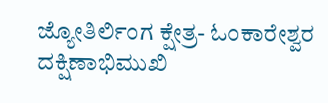ಜ್ಯೋತಿರ್ಲಿಂಗ ಕ್ಷೇತ್ರ- ಓಂಕಾರೇಶ್ವರ
ದಕ್ಷಿಣಾಭಿಮುಖಿ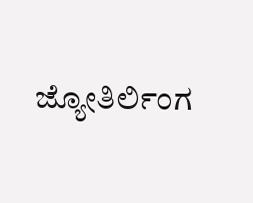ಜ್ಯೋತಿರ್ಲಿಂಗ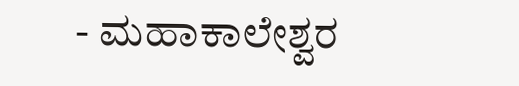- ಮಹಾಕಾಲೇಶ್ವರ